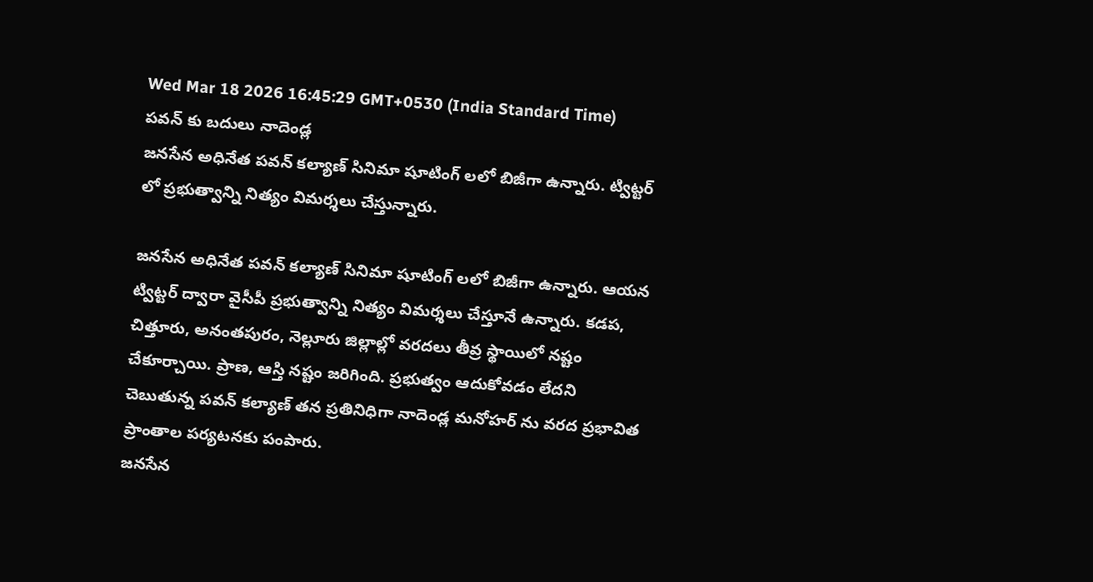Wed Mar 18 2026 16:45:29 GMT+0530 (India Standard Time)
పవన్ కు బదులు నాదెండ్ల
జనసేన అధినేత పవన్ కల్యాణ్ సినిమా షూటింగ్ లలో బిజీగా ఉన్నారు. ట్విట్టర్ లో ప్రభుత్వాన్ని నిత్యం విమర్శలు చేస్తున్నారు.

జనసేన అధినేత పవన్ కల్యాణ్ సినిమా షూటింగ్ లలో బిజీగా ఉన్నారు. ఆయన ట్విట్టర్ ద్వారా వైసీపీ ప్రభుత్వాన్ని నిత్యం విమర్శలు చేస్తూనే ఉన్నారు. కడప, చిత్తూరు, అనంతపురం, నెల్లూరు జిల్లాల్లో వరదలు తీవ్ర స్థాయిలో నష్టం చేకూర్చాయి. ప్రాణ, ఆస్తి నష్టం జరిగింది. ప్రభుత్వం ఆదుకోవడం లేదని చెబుతున్న పవన్ కల్యాణ్ తన ప్రతినిధిగా నాదెండ్ల మనోహర్ ను వరద ప్రభావిత ప్రాంతాల పర్యటనకు పంపారు.
జనసేన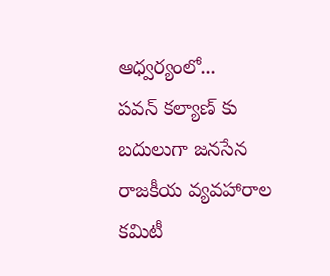ఆధ్వర్యంలో...
పవన్ కల్యాణ్ కు బదులుగా జనసేన రాజకీయ వ్యవహారాల కమిటీ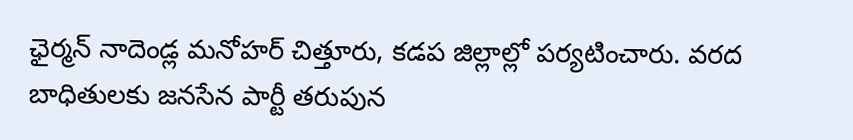ఛైర్మన్ నాదెండ్ల మనోహర్ చిత్తూరు, కడప జిల్లాల్లో పర్యటించారు. వరద బాధితులకు జనసేన పార్టీ తరుపున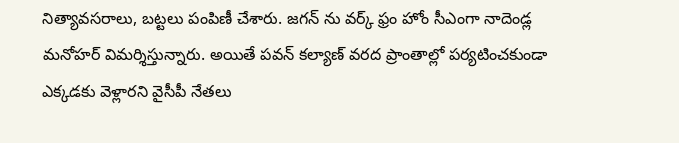నిత్యావసరాలు, బట్టలు పంపిణీ చేశారు. జగన్ ను వర్క్ ఫ్రం హోం సీఎంగా నాదెండ్ల మనోహర్ విమర్శిస్తున్నారు. అయితే పవన్ కల్యాణ్ వరద ప్రాంతాల్లో పర్యటించకుండా ఎక్కడకు వెళ్లారని వైసీపీ నేతలు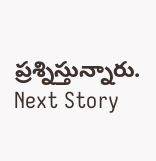ప్రశ్నిస్తున్నారు.
Next Story